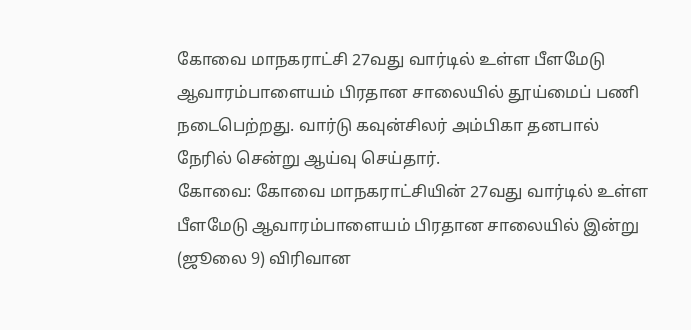கோவை மாநகராட்சி 27வது வார்டில் உள்ள பீளமேடு ஆவாரம்பாளையம் பிரதான சாலையில் தூய்மைப் பணி நடைபெற்றது. வார்டு கவுன்சிலர் அம்பிகா தனபால் நேரில் சென்று ஆய்வு செய்தார்.
கோவை: கோவை மாநகராட்சியின் 27வது வார்டில் உள்ள பீளமேடு ஆவாரம்பாளையம் பிரதான சாலையில் இன்று (ஜூலை 9) விரிவான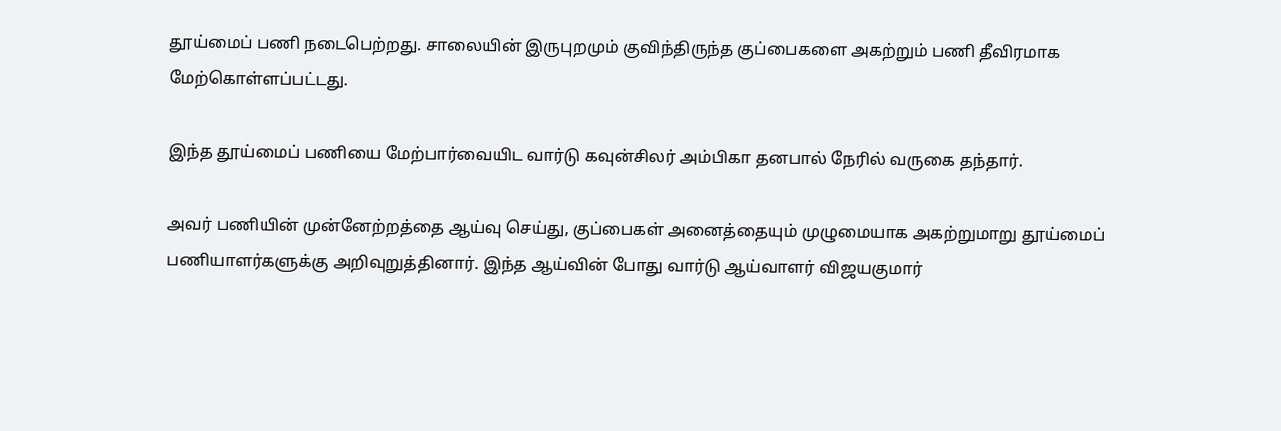தூய்மைப் பணி நடைபெற்றது. சாலையின் இருபுறமும் குவிந்திருந்த குப்பைகளை அகற்றும் பணி தீவிரமாக மேற்கொள்ளப்பட்டது.

இந்த தூய்மைப் பணியை மேற்பார்வையிட வார்டு கவுன்சிலர் அம்பிகா தனபால் நேரில் வருகை தந்தார்.

அவர் பணியின் முன்னேற்றத்தை ஆய்வு செய்து, குப்பைகள் அனைத்தையும் முழுமையாக அகற்றுமாறு தூய்மைப் பணியாளர்களுக்கு அறிவுறுத்தினார். இந்த ஆய்வின் போது வார்டு ஆய்வாளர் விஜயகுமார்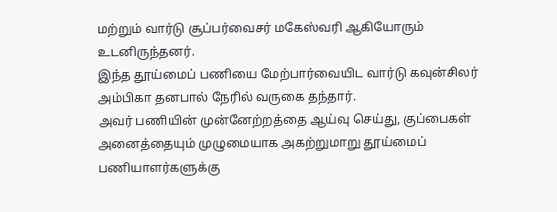மற்றும் வார்டு சூப்பர்வைசர் மகேஸ்வரி ஆகியோரும் உடனிருந்தனர்.
இந்த தூய்மைப் பணியை மேற்பார்வையிட வார்டு கவுன்சிலர் அம்பிகா தனபால் நேரில் வருகை தந்தார்.
அவர் பணியின் முன்னேற்றத்தை ஆய்வு செய்து, குப்பைகள் அனைத்தையும் முழுமையாக அகற்றுமாறு தூய்மைப் பணியாளர்களுக்கு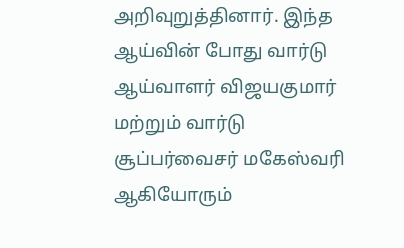அறிவுறுத்தினார். இந்த ஆய்வின் போது வார்டு ஆய்வாளர் விஜயகுமார் மற்றும் வார்டு சூப்பர்வைசர் மகேஸ்வரி ஆகியோரும்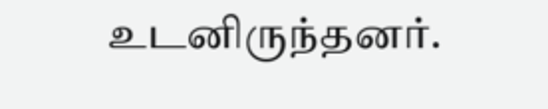உடனிருந்தனர்.